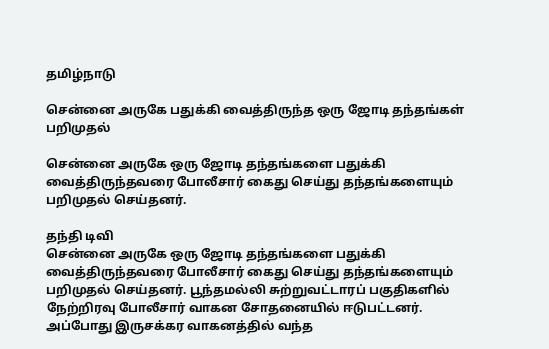தமிழ்நாடு

சென்னை அருகே பதுக்கி வைத்திருந்த ஒரு ஜோடி தந்தங்கள் பறிமுதல்

சென்னை அருகே ஒரு ஜோடி தந்தங்களை பதுக்கி வைத்திருந்தவரை போலீசார் கைது செய்து தந்தங்களையும் பறிமுதல் செய்தனர்.

தந்தி டிவி
சென்னை அருகே ஒரு ஜோடி தந்தங்களை பதுக்கி வைத்திருந்தவரை போலீசார் கைது செய்து தந்தங்களையும் பறிமுதல் செய்தனர். பூந்தமல்லி சுற்றுவட்டாரப் பகுதிகளில் நேற்றிரவு போலீசார் வாகன சோதனையில் ஈடுபட்டனர். அப்போது இருசக்கர வாகனத்தில் வந்த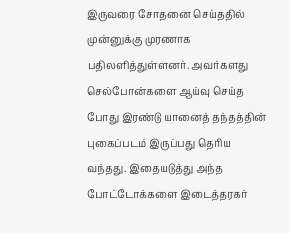இருவரை சோதனை செய்ததில் முன்னுக்கு முரணாக பதிலளித்துள்ளனர். அவர்களது செல்போன்களை ஆய்வு செய்த போது இரண்டு யானைத் தந்தத்தின் புகைப்படம் இருப்பது தெரிய வந்தது. இதையடுத்து அந்த போட்டோக்களை இடைத்தரகர்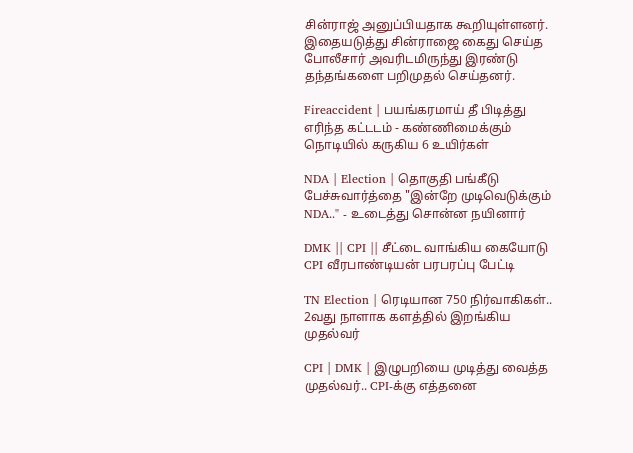சின்ராஜ் அனுப்பியதாக கூறியுள்ளனர். இதையடுத்து சின்ராஜை கைது செய்த போலீசார் அவரிடமிருந்து இரண்டு தந்தங்களை பறிமுதல் செய்தனர்.

Fireaccident | பயங்கரமாய் தீ பிடித்து எரிந்த கட்டடம் - கண்ணிமைக்கும் நொடியில் கருகிய 6 உயிர்கள்

NDA | Election | தொகுதி பங்கீடு பேச்சுவார்த்தை "இன்றே முடிவெடுக்கும் NDA.." - உடைத்து சொன்ன நயினார்

DMK || CPI || சீட்டை வாங்கிய கையோடு CPI வீரபாண்டியன் பரபரப்பு பேட்டி

TN Election | ரெடியான 750 நிர்வாகிகள்.. 2வது நாளாக களத்தில் இறங்கிய முதல்வர்

CPI | DMK | இழுபறியை முடித்து வைத்த முதல்வர்.. CPI-க்கு எத்தனை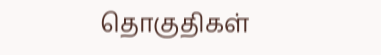தொகுதிகள்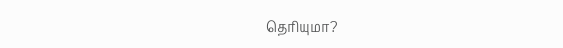தெரியுமா?